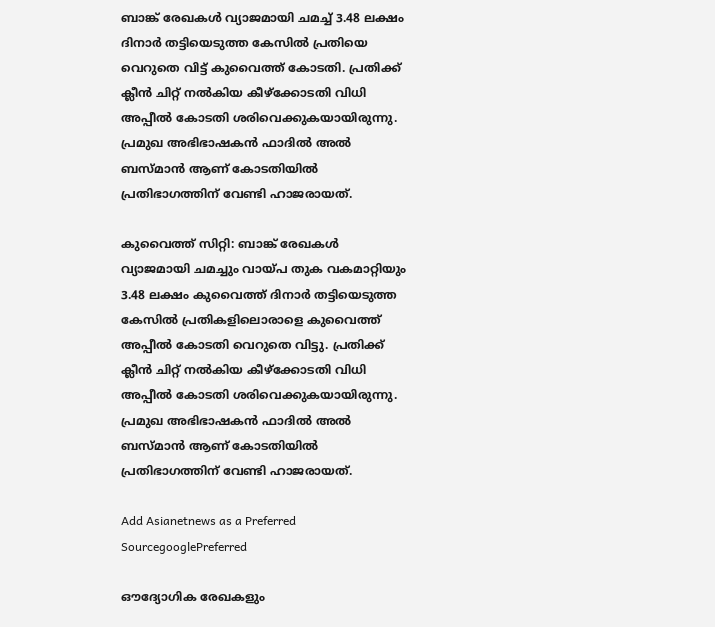ബാങ്ക് രേഖകൾ വ്യാജമായി ചമച്ച് 3.48 ലക്ഷം ദിനാർ തട്ടിയെടുത്ത കേസിൽ പ്രതിയെ വെറുതെ വിട്ട് കുവൈത്ത് കോടതി. പ്രതിക്ക് ക്ലീൻ ചിറ്റ് നൽകിയ കീഴ്ക്കോടതി വിധി അപ്പീൽ കോടതി ശരിവെക്കുകയായിരുന്നു. പ്രമുഖ അഭിഭാഷകൻ ഫാദിൽ അൽ ബസ്മാൻ ആണ് കോടതിയിൽ പ്രതിഭാഗത്തിന് വേണ്ടി ഹാജരായത്.

കുവൈത്ത് സിറ്റി: ബാങ്ക് രേഖകൾ വ്യാജമായി ചമച്ചും വായ്പ തുക വകമാറ്റിയും 3.48 ലക്ഷം കുവൈത്ത് ദിനാർ തട്ടിയെടുത്ത കേസിൽ പ്രതികളിലൊരാളെ കുവൈത്ത് അപ്പീൽ കോടതി വെറുതെ വിട്ടു. പ്രതിക്ക് ക്ലീൻ ചിറ്റ് നൽകിയ കീഴ്ക്കോടതി വിധി അപ്പീൽ കോടതി ശരിവെക്കുകയായിരുന്നു. പ്രമുഖ അഭിഭാഷകൻ ഫാദിൽ അൽ ബസ്മാൻ ആണ് കോടതിയിൽ പ്രതിഭാഗത്തിന് വേണ്ടി ഹാജരായത്.

Add Asianetnews as a Preferred SourcegooglePreferred

ഔദ്യോഗിക രേഖകളും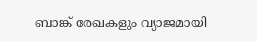ബാങ്ക് രേഖകളും വ്യാജമായി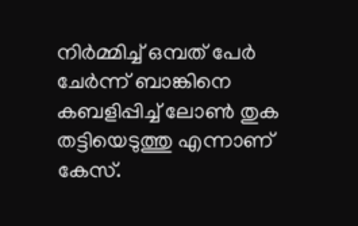നിർമ്മിച്ച് ഒമ്പത് പേർ ചേർന്ന് ബാങ്കിനെ കബളിപ്പിച്ച് ലോൺ തുക തട്ടിയെടുത്തു എന്നാണ് കേസ്.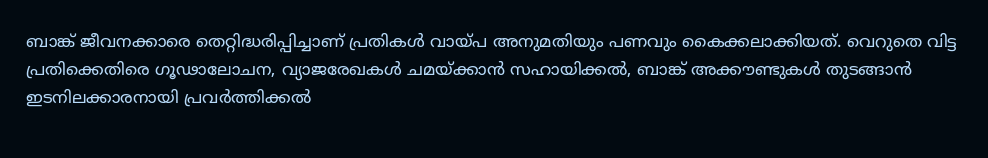ബാങ്ക് ജീവനക്കാരെ തെറ്റിദ്ധരിപ്പിച്ചാണ് പ്രതികൾ വായ്പ അനുമതിയും പണവും കൈക്കലാക്കിയത്. വെറുതെ വിട്ട പ്രതിക്കെതിരെ ഗൂഢാലോചന, വ്യാജരേഖകൾ ചമയ്ക്കാൻ സഹായിക്കൽ, ബാങ്ക് അക്കൗണ്ടുകൾ തുടങ്ങാൻ ഇടനിലക്കാരനായി പ്രവർത്തിക്കൽ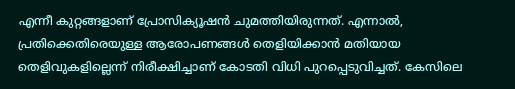എന്നീ കുറ്റങ്ങളാണ് പ്രോസിക്യൂഷൻ ചുമത്തിയിരുന്നത്. എന്നാൽ, പ്രതിക്കെതിരെയുള്ള ആരോപണങ്ങൾ തെളിയിക്കാൻ മതിയായ തെളിവുകളില്ലെന്ന് നിരീക്ഷിച്ചാണ് കോടതി വിധി പുറപ്പെടുവിച്ചത്. കേസിലെ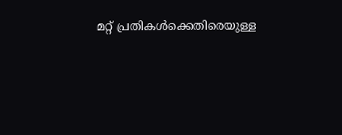മറ്റ് പ്രതികൾക്കെതിരെയുള്ള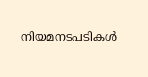നിയമനടപടികൾ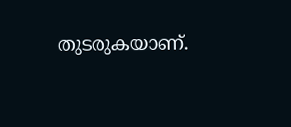തുടരുകയാണ്.